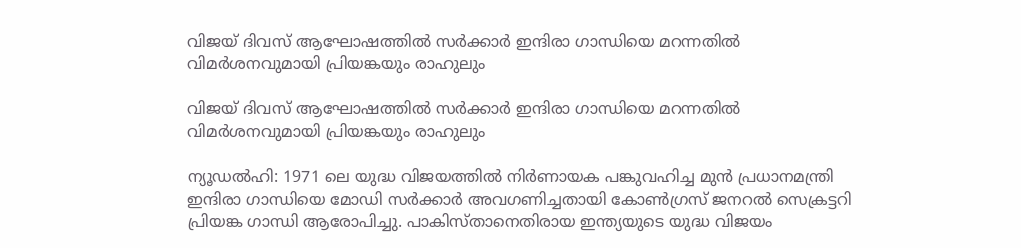വിജയ് ദിവസ് ആഘോഷത്തില്‍ സര്‍ക്കാര്‍ ഇന്ദിരാ ഗാന്ധിയെ മറന്നതില്‍ വിമര്‍ശനവുമായി പ്രിയങ്കയും രാഹുലും

വിജയ് ദിവസ് ആഘോഷത്തില്‍ സര്‍ക്കാര്‍ ഇന്ദിരാ ഗാന്ധിയെ മറന്നതില്‍  വിമര്‍ശനവുമായി പ്രിയങ്കയും രാഹുലും

ന്യൂഡല്‍ഹി: 1971 ലെ യുദ്ധ വിജയത്തില്‍ നിര്‍ണായക പങ്കുവഹിച്ച മുന്‍ പ്രധാനമന്ത്രി ഇന്ദിരാ ഗാന്ധിയെ മോഡി സര്‍ക്കാര്‍ അവഗണിച്ചതായി കോണ്‍ഗ്രസ് ജനറല്‍ സെക്രട്ടറി പ്രിയങ്ക ഗാന്ധി ആരോപിച്ചു. പാകിസ്താനെതിരായ ഇന്ത്യയുടെ യുദ്ധ വിജയം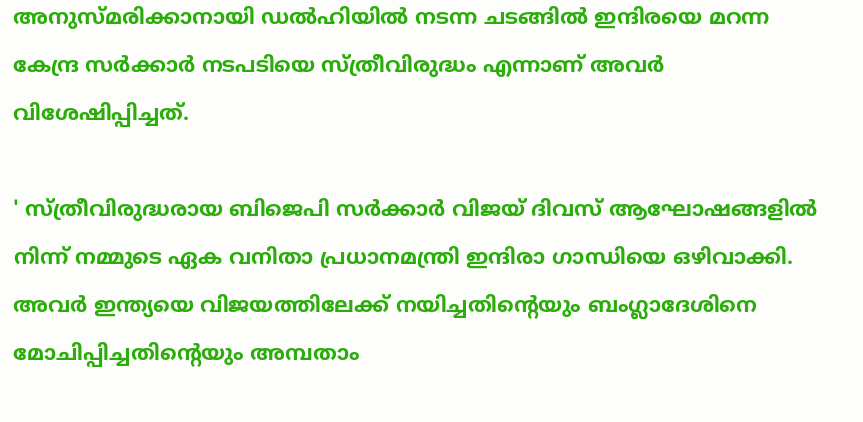അനുസ്മരിക്കാനായി ഡല്‍ഹിയില്‍ നടന്ന ചടങ്ങില്‍ ഇന്ദിരയെ മറന്ന കേന്ദ്ര സര്‍ക്കാര്‍ നടപടിയെ സ്ത്രീവിരുദ്ധം എന്നാണ് അവര്‍ വിശേഷിപ്പിച്ചത്.

' സ്ത്രീവിരുദ്ധരായ ബിജെപി സര്‍ക്കാര്‍ വിജയ് ദിവസ് ആഘോഷങ്ങളില്‍ നിന്ന് നമ്മുടെ ഏക വനിതാ പ്രധാനമന്ത്രി ഇന്ദിരാ ഗാന്ധിയെ ഒഴിവാക്കി. അവര്‍ ഇന്ത്യയെ വിജയത്തിലേക്ക് നയിച്ചതിന്റെയും ബംഗ്ലാദേശിനെ മോചിപ്പിച്ചതിന്റെയും അമ്പതാം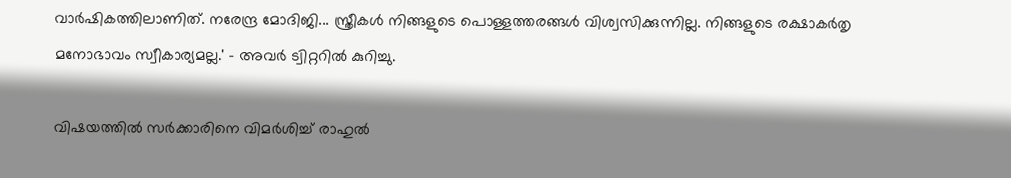വാര്‍ഷികത്തിലാണിത്. നരേന്ദ്ര മോദിജി... സ്ത്രീകള്‍ നിങ്ങളുടെ പൊള്ളത്തരങ്ങള്‍ വിശ്വസിക്കുന്നില്ല. നിങ്ങളുടെ രക്ഷാകര്‍തൃ മനോഭാവം സ്വീകാര്യമല്ല.' - അവര്‍ ട്വിറ്ററില്‍ കുറിച്ചു.

വിഷയത്തില്‍ സര്‍ക്കാരിനെ വിമര്‍ശിച്ച് രാഹുല്‍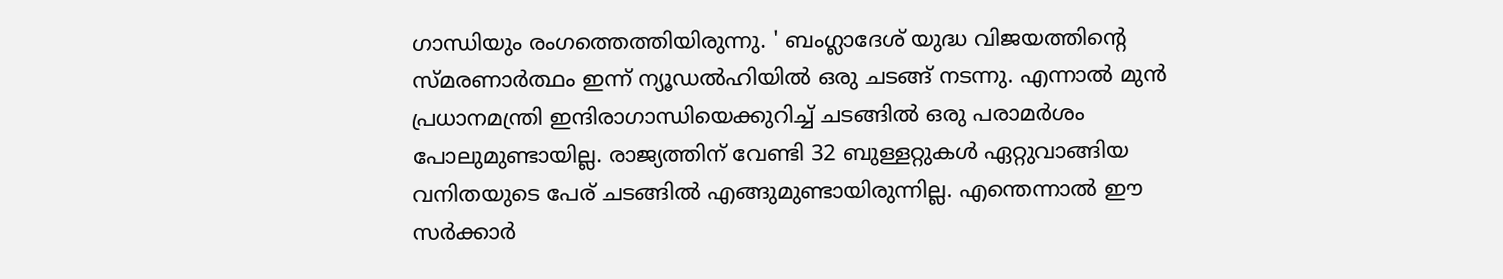ഗാന്ധിയും രംഗത്തെത്തിയിരുന്നു. ' ബംഗ്ലാദേശ് യുദ്ധ വിജയത്തിന്റെ സ്മരണാര്‍ത്ഥം ഇന്ന് ന്യൂഡല്‍ഹിയില്‍ ഒരു ചടങ്ങ് നടന്നു. എന്നാല്‍ മുന്‍ പ്രധാനമന്ത്രി ഇന്ദിരാഗാന്ധിയെക്കുറിച്ച് ചടങ്ങില്‍ ഒരു പരാമര്‍ശം പോലുമുണ്ടായില്ല. രാജ്യത്തിന് വേണ്ടി 32 ബുള്ളറ്റുകള്‍ ഏറ്റുവാങ്ങിയ വനിതയുടെ പേര് ചടങ്ങില്‍ എങ്ങുമുണ്ടായിരുന്നില്ല. എന്തെന്നാല്‍ ഈ സര്‍ക്കാര്‍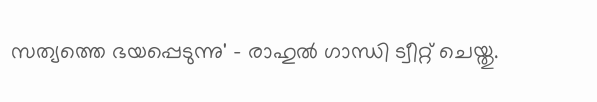സത്യത്തെ ഭയപ്പെടുന്നു' - രാഹുല്‍ ഗാന്ധി ട്വീറ്റ് ചെയ്തു.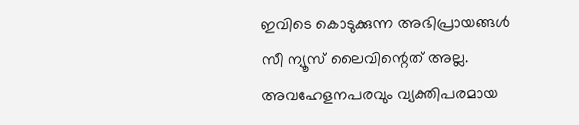ഇവിടെ കൊടുക്കുന്ന അഭിപ്രായങ്ങള്‍ സീ ന്യൂസ് ലൈവിന്റെത് അല്ല. അവഹേളനപരവും വ്യക്തിപരമായ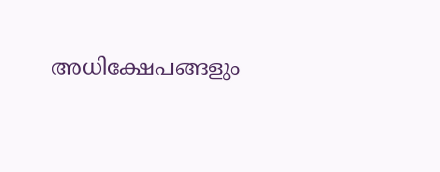അധിക്ഷേപങ്ങളും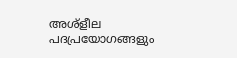അശ്‌ളീല പദപ്രയോഗങ്ങളും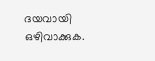ദയവായി ഒഴിവാക്കുക.